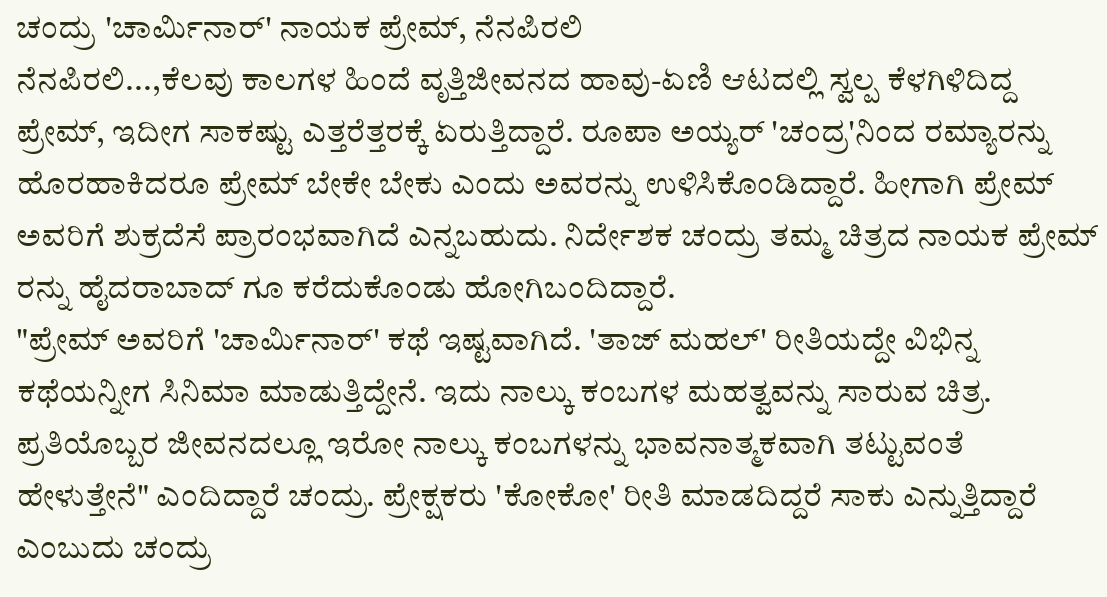ಚಂದ್ರು 'ಚಾರ್ಮಿನಾರ್' ನಾಯಕ ಪ್ರೇಮ್, ನೆನಪಿರಲಿ
ನೆನಪಿರಲಿ...,ಕೆಲವು ಕಾಲಗಳ ಹಿಂದೆ ವೃತ್ತಿಜೀವನದ ಹಾವು-ಏಣಿ ಆಟದಲ್ಲಿ ಸ್ವಲ್ಪ ಕೆಳಗಿಳಿದಿದ್ದ ಪ್ರೇಮ್, ಇದೀಗ ಸಾಕಷ್ಟು ಎತ್ತರೆತ್ತರಕ್ಕೆ ಏರುತ್ತಿದ್ದಾರೆ. ರೂಪಾ ಅಯ್ಯರ್ 'ಚಂದ್ರ'ನಿಂದ ರಮ್ಯಾರನ್ನು ಹೊರಹಾಕಿದರೂ ಪ್ರೇಮ್ ಬೇಕೇ ಬೇಕು ಎಂದು ಅವರನ್ನು ಉಳಿಸಿಕೊಂಡಿದ್ದಾರೆ. ಹೀಗಾಗಿ ಪ್ರೇಮ್ ಅವರಿಗೆ ಶುಕ್ರದೆಸೆ ಪ್ರಾರಂಭವಾಗಿದೆ ಎನ್ನಬಹುದು. ನಿರ್ದೇಶಕ ಚಂದ್ರು ತಮ್ಮ ಚಿತ್ರದ ನಾಯಕ ಪ್ರೇಮ್ ರನ್ನು ಹೈದರಾಬಾದ್ ಗೂ ಕರೆದುಕೊಂಡು ಹೋಗಿಬಂದಿದ್ದಾರೆ.
"ಪ್ರೇಮ್ ಅವರಿಗೆ 'ಚಾರ್ಮಿನಾರ್' ಕಥೆ ಇಷ್ಟವಾಗಿದೆ. 'ತಾಜ್ ಮಹಲ್' ರೀತಿಯದ್ದೇ ವಿಭಿನ್ನ ಕಥೆಯನ್ನೀಗ ಸಿನಿಮಾ ಮಾಡುತ್ತಿದ್ದೇನೆ. ಇದು ನಾಲ್ಕು ಕಂಬಗಳ ಮಹತ್ವವನ್ನು ಸಾರುವ ಚಿತ್ರ. ಪ್ರತಿಯೊಬ್ಬರ ಜೀವನದಲ್ಲೂ ಇರೋ ನಾಲ್ಕು ಕಂಬಗಳನ್ನು ಭಾವನಾತ್ಮಕವಾಗಿ ತಟ್ಟುವಂತೆ ಹೇಳುತ್ತೇನೆ" ಎಂದಿದ್ದಾರೆ ಚಂದ್ರು. ಪ್ರೇಕ್ಷಕರು 'ಕೋಕೋ' ರೀತಿ ಮಾಡದಿದ್ದರೆ ಸಾಕು ಎನ್ನುತ್ತಿದ್ದಾರೆ ಎಂಬುದು ಚಂದ್ರು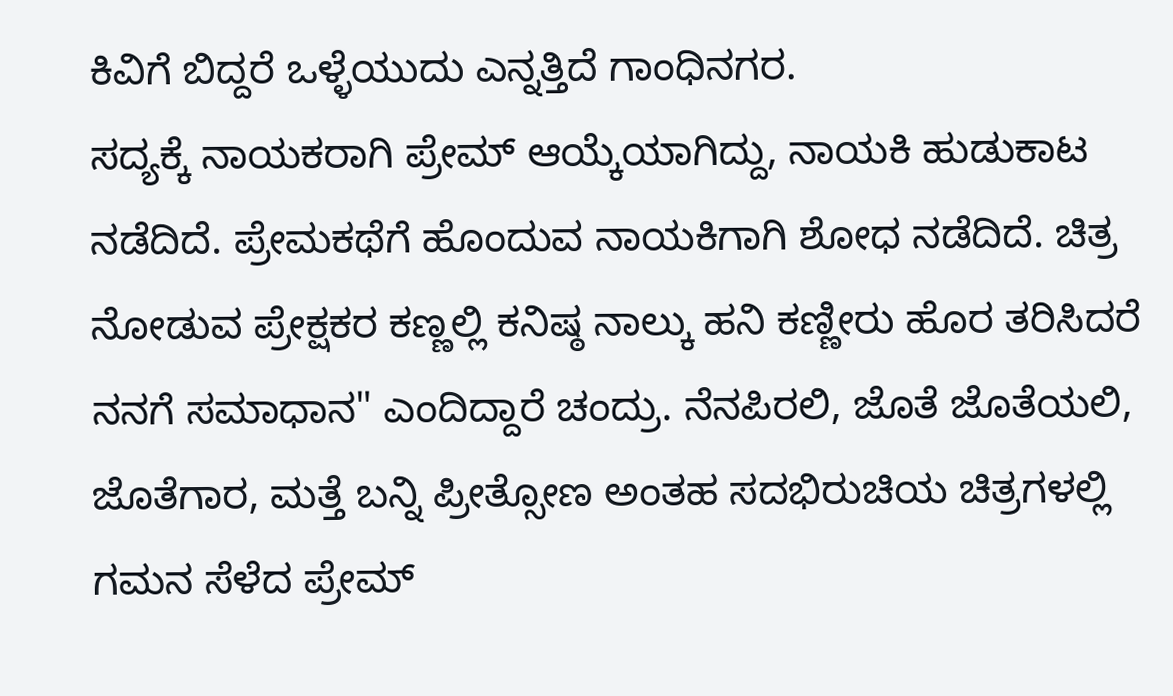ಕಿವಿಗೆ ಬಿದ್ದರೆ ಒಳ್ಳೆಯುದು ಎನ್ನತ್ತಿದೆ ಗಾಂಧಿನಗರ.
ಸದ್ಯಕ್ಕೆ ನಾಯಕರಾಗಿ ಪ್ರೇಮ್ ಆಯ್ಕೆಯಾಗಿದ್ದು, ನಾಯಕಿ ಹುಡುಕಾಟ ನಡೆದಿದೆ. ಪ್ರೇಮಕಥೆಗೆ ಹೊಂದುವ ನಾಯಕಿಗಾಗಿ ಶೋಧ ನಡೆದಿದೆ. ಚಿತ್ರ ನೋಡುವ ಪ್ರೇಕ್ಷಕರ ಕಣ್ಣಲ್ಲಿ ಕನಿಷ್ಠ ನಾಲ್ಕು ಹನಿ ಕಣ್ಣೀರು ಹೊರ ತರಿಸಿದರೆ ನನಗೆ ಸಮಾಧಾನ" ಎಂದಿದ್ದಾರೆ ಚಂದ್ರು. ನೆನಪಿರಲಿ, ಜೊತೆ ಜೊತೆಯಲಿ, ಜೊತೆಗಾರ, ಮತ್ತೆ ಬನ್ನಿ ಪ್ರೀತ್ಸೋಣ ಅಂತಹ ಸದಭಿರುಚಿಯ ಚಿತ್ರಗಳಲ್ಲಿ ಗಮನ ಸೆಳೆದ ಪ್ರೇಮ್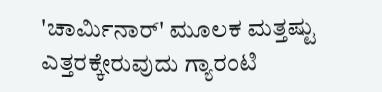'ಚಾರ್ಮಿನಾರ್' ಮೂಲಕ ಮತ್ತಷ್ಟು ಎತ್ತರಕ್ಕೇರುವುದು ಗ್ಯಾರಂಟಿ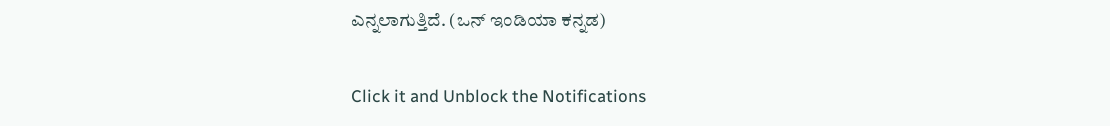ಎನ್ನಲಾಗುತ್ತಿದೆ. (ಒನ್ ಇಂಡಿಯಾ ಕನ್ನಡ)


Click it and Unblock the Notifications